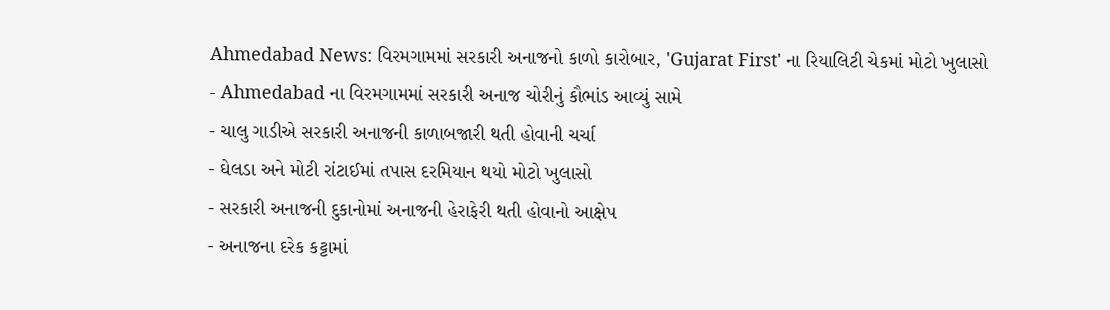Ahmedabad News: વિરમગામમાં સરકારી અનાજનો કાળો કારોબાર, 'Gujarat First' ના રિયાલિટી ચેકમાં મોટો ખુલાસો
- Ahmedabad ના વિરમગામમાં સરકારી અનાજ ચોરીનું કૌભાંડ આવ્યું સામે
- ચાલુ ગાડીએ સરકારી અનાજની કાળાબજારી થતી હોવાની ચર્ચા
- ઘેલડા અને મોટી રાંટાઈમાં તપાસ દરમિયાન થયો મોટો ખુલાસો
- સરકારી અનાજની દુકાનોમાં અનાજની હેરાફેરી થતી હોવાનો આક્ષેપ
- અનાજના દરેક કટ્ટામાં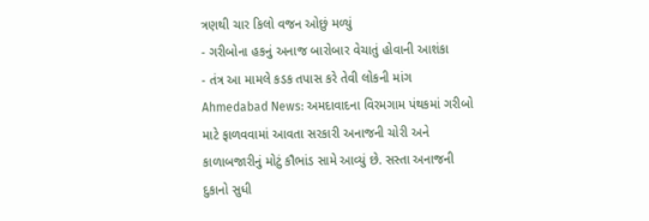ત્રણથી ચાર કિલો વજન ઓછું મળ્યું
- ગરીબોના હકનું અનાજ બારોબાર વેચાતું હોવાની આશંકા
- તંત્ર આ મામલે કડક તપાસ કરે તેવી લોકની માંગ
Ahmedabad News: અમદાવાદના વિરમગામ પંથકમાં ગરીબો માટે ફાળવવામાં આવતા સરકારી અનાજની ચોરી અને કાળાબજારીનું મોટું કૌભાંડ સામે આવ્યું છે. સસ્તા અનાજની દુકાનો સુધી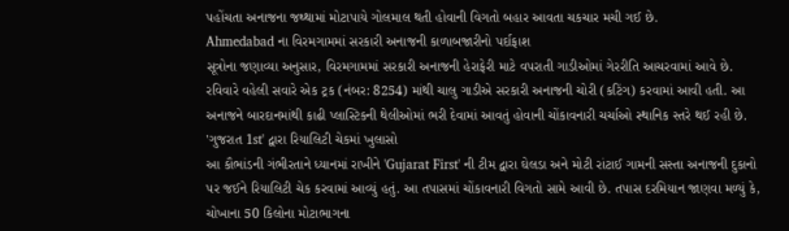પહોંચતા અનાજના જથ્થામાં મોટાપાયે ગોલમાલ થતી હોવાની વિગતો બહાર આવતા ચકચાર મચી ગઈ છે.
Ahmedabad ના વિરમગામમાં સરકારી અનાજની કાળાબજારીનો પર્દાફાશ
સૂત્રોના જણાવ્યા અનુસાર, વિરમગામમાં સરકારી અનાજની હેરાફેરી માટે વપરાતી ગાડીઓમાં ગેરરીતિ આચરવામાં આવે છે. રવિવારે વહેલી સવારે એક ટ્રક (નંબર: 8254) માંથી ચાલુ ગાડીએ સરકારી અનાજની ચોરી (કટિંગ) કરવામાં આવી હતી. આ અનાજને બારદાનમાંથી કાઢી પ્લાસ્ટિકની થેલીઓમાં ભરી દેવામાં આવતું હોવાની ચોંકાવનારી ચર્ચાઓ સ્થાનિક સ્તરે થઈ રહી છે.
'ગુજરાત 1st' દ્વારા રિયાલિટી ચેકમાં ખુલાસો
આ કૌભાંડની ગંભીરતાને ધ્યાનમાં રાખીને 'Gujarat First' ની ટીમ દ્વારા ઘેલડા અને મોટી રાંટાઈ ગામની સસ્તા અનાજની દુકાનો પર જઈને રિયાલિટી ચેક કરવામાં આવ્યું હતું. આ તપાસમાં ચોંકાવનારી વિગતો સામે આવી છે. તપાસ દરમિયાન જાણવા મળ્યું કે, ચોખાના 50 કિલોના મોટાભાગના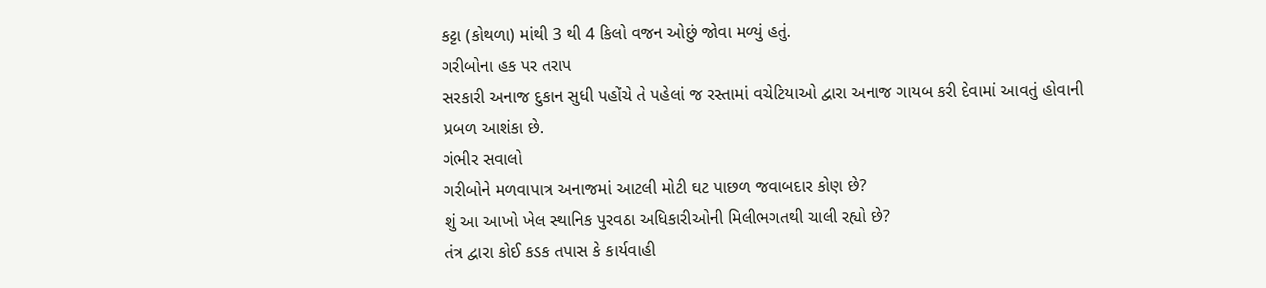કટ્ટા (કોથળા) માંથી 3 થી 4 કિલો વજન ઓછું જોવા મળ્યું હતું.
ગરીબોના હક પર તરાપ
સરકારી અનાજ દુકાન સુધી પહોંચે તે પહેલાં જ રસ્તામાં વચેટિયાઓ દ્વારા અનાજ ગાયબ કરી દેવામાં આવતું હોવાની પ્રબળ આશંકા છે.
ગંભીર સવાલો
ગરીબોને મળવાપાત્ર અનાજમાં આટલી મોટી ઘટ પાછળ જવાબદાર કોણ છે?
શું આ આખો ખેલ સ્થાનિક પુરવઠા અધિકારીઓની મિલીભગતથી ચાલી રહ્યો છે?
તંત્ર દ્વારા કોઈ કડક તપાસ કે કાર્યવાહી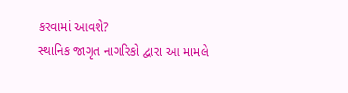કરવામાં આવશે?
સ્થાનિક જાગૃત નાગરિકો દ્વારા આ મામલે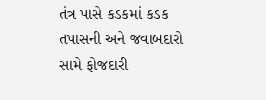તંત્ર પાસે કડકમાં કડક તપાસની અને જવાબદારો સામે ફોજદારી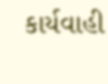કાર્યવાહી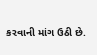કરવાની માંગ ઉઠી છે.